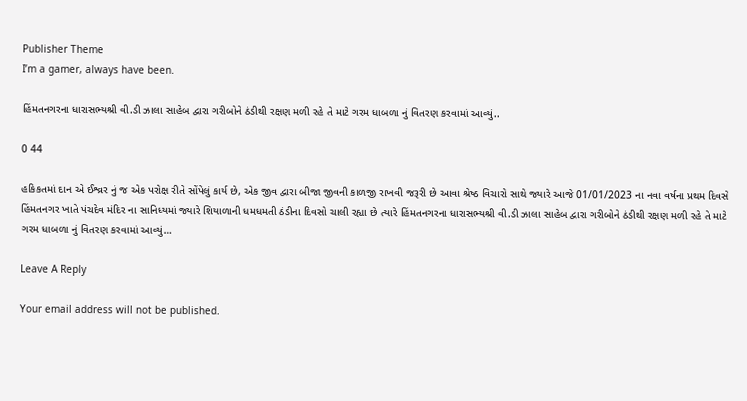Publisher Theme
I’m a gamer, always have been.

હિંમતનગરના ધારાસભ્યશ્રી વી.ડી ઝાલા સાહેબ દ્વારા ગરીબોને ઠંડીથી રક્ષણ મળી રહે તે માટે ગરમ ધાબળા નું વિતરણ કરવામાં આવ્યું..

0 44

હકિકતમાં દાન એ ઈશ્વ્રર નું જ એક પરોક્ષ રીતે સોંપેલું કાર્ય છે, એક જીવ દ્વારા બીજા જીવની કાળજી રાખવી જરૂરી છે આવા શ્રેષ્ઠ વિચારો સાથે જ્યારે આજે 01/01/2023 ના નવા વર્ષના પ્રથમ દિવસે હિંમતનગર ખાતે પંચદેવ મંદિર ના સાનિધ્યમાં જ્યારે શિયાળાની ધમધમતી ઠંડીના દિવસો ચાલી રહ્યા છે ત્યારે હિંમતનગરના ધારાસભ્યશ્રી વી.ડી ઝાલા સાહેબ દ્વારા ગરીબોને ઠંડીથી રક્ષણ મળી રહે તે માટે ગરમ ધાબળા નું વિતરણ કરવામાં આવ્યું…

Leave A Reply

Your email address will not be published.